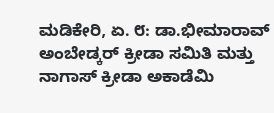ಮಡಿಕೇರಿ, ಏ. ೮: ಡಾ.ಭೀಮಾರಾವ್ ಅಂಬೇಡ್ಕರ್ ಕ್ರೀಡಾ ಸಮಿತಿ ಮತ್ತು ನಾಗಾಸ್ ಕ್ರೀಡಾ ಅಕಾಡೆಮಿ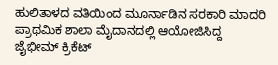ಹುಲಿತಾಳದ ವತಿಯಿಂದ ಮೂರ್ನಾಡಿನ ಸರಕಾರಿ ಮಾದರಿ ಪ್ರಾಥಮಿಕ ಶಾಲಾ ಮೈದಾನದಲ್ಲಿ ಆಯೋಜಿಸಿದ್ದ ಜೈಭೀಮ್ ಕ್ರಿಕೆಟ್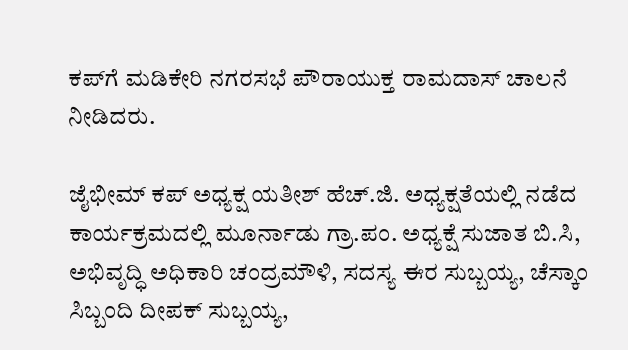ಕಪ್‌ಗೆ ಮಡಿಕೇರಿ ನಗರಸಭೆ ಪೌರಾಯುಕ್ತ ರಾಮದಾಸ್ ಚಾಲನೆ ನೀಡಿದರು.

ಜೈಭೀಮ್ ಕಪ್ ಅಧ್ಯಕ್ಷ ಯತೀಶ್ ಹೆಚ್.ಜಿ. ಅಧ್ಯಕ್ಷತೆಯಲ್ಲಿ ನಡೆದ ಕಾರ್ಯಕ್ರಮದಲ್ಲಿ ಮೂರ್ನಾಡು ಗ್ರಾ.ಪಂ. ಅಧ್ಯಕ್ಷೆ ಸುಜಾತ ಬಿ.ಸಿ, ಅಭಿವೃದ್ಧಿ ಅಧಿಕಾರಿ ಚಂದ್ರಮೌಳಿ, ಸದಸ್ಯ ಈರ ಸುಬ್ಬಯ್ಯ, ಚೆಸ್ಕಾಂ ಸಿಬ್ಬಂದಿ ದೀಪಕ್ ಸುಬ್ಬಯ್ಯ,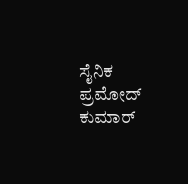ಸೈನಿಕ ಪ್ರಮೋದ್ ಕುಮಾರ್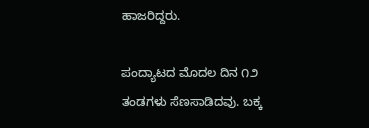ಹಾಜರಿದ್ದರು.

ಪಂದ್ಯಾಟದ ಮೊದಲ ದಿನ ೧೨ ತಂಡಗಳು ಸೆಣಸಾಡಿದವು. ಬಕ್ಕ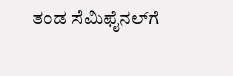ತಂಡ ಸೆಮಿಫೈನಲ್‌ಗೆ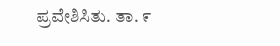ಪ್ರವೇಶಿಸಿತು. ತಾ. ೯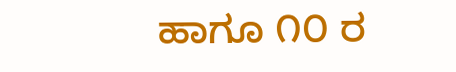ಹಾಗೂ ೧೦ ರ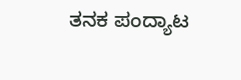ತನಕ ಪಂದ್ಯಾಟ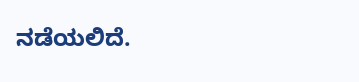ನಡೆಯಲಿದೆ.